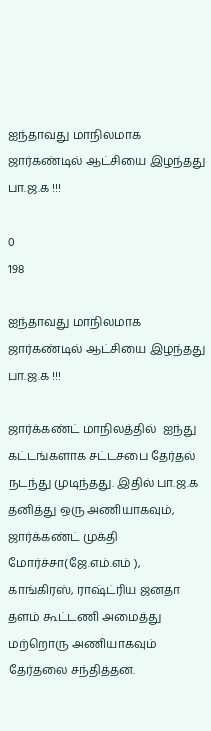ஐந்தாவது மாநிலமாக ஜார்கண்டில் ஆட்சியை இழந்தது பா.ஜ.க !!!

0
198

ஐந்தாவது மாநிலமாக ஜார்கண்டில் ஆட்சியை இழந்தது பா.ஜ.க !!!

ஜார்க்கண்ட் மாநிலத்தில்  ஐந்து கட்டங்களாக சட்டசபை தேர்தல் நடந்து முடிந்தது. இதில் பா.ஜ.க தனித்து ஒரு அணியாகவும், ஜார்க்கண்ட் முக்தி மோர்ச்சா(ஜே.எம்.எம் ), காங்கிரஸ், ராஷ்ட்ரிய ஜனதா தளம் கூட்டணி அமைத்து மற்றொரு அணியாகவும் தேர்தலை சந்தித்தன.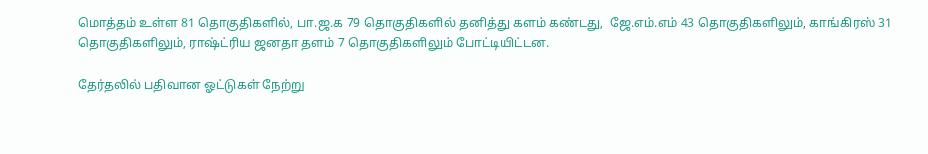மொத்தம் உள்ள 81 தொகுதிகளில், பா.ஜ.க 79 தொகுதிகளில் தனித்து களம் கண்டது,  ஜே.எம்.எம் 43 தொகுதிகளிலும், காங்கிரஸ் 31 தொகுதிகளிலும், ராஷ்ட்ரிய ஜனதா தளம் 7 தொகுதிகளிலும் போட்டியிட்டன.

தேர்தலில் பதிவான ஓட்டுகள் நேற்று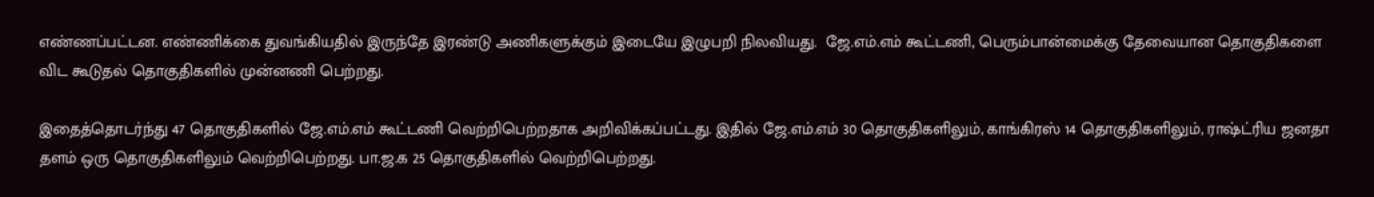எண்ணப்பட்டன. எண்ணிக்கை துவங்கியதில் இருந்தே இரண்டு அணிகளுக்கும் இடையே இழுபறி நிலவியது.  ஜே.எம்.எம் கூட்டணி, பெரும்பான்மைக்கு தேவையான தொகுதிகளை விட கூடுதல் தொகுதிகளில் முன்னணி பெற்றது.

இதைத்தொடர்ந்து 47 தொகுதிகளில் ஜே.எம்.எம் கூட்டணி வெற்றிபெற்றதாக அறிவிக்கப்பட்டது. இதில் ஜே.எம்.எம் 30 தொகுதிகளிலும், காங்கிரஸ் 14 தொகுதிகளிலும், ராஷ்ட்ரிய ஜனதா தளம் ஒரு தொகுதிகளிலும் வெற்றிபெற்றது. பா.ஜ.க 25 தொகுதிகளில் வெற்றிபெற்றது.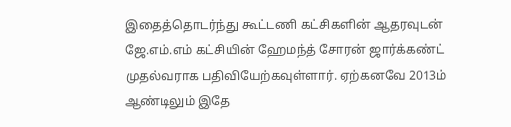இதைத்தொடர்ந்து கூட்டணி கட்சிகளின் ஆதரவுடன் ஜே.எம்.எம் கட்சியின் ஹேமந்த் சோரன் ஜார்க்கண்ட் முதல்வராக பதிவியேற்கவுள்ளார். ஏற்கனவே 2013ம் ஆண்டிலும் இதே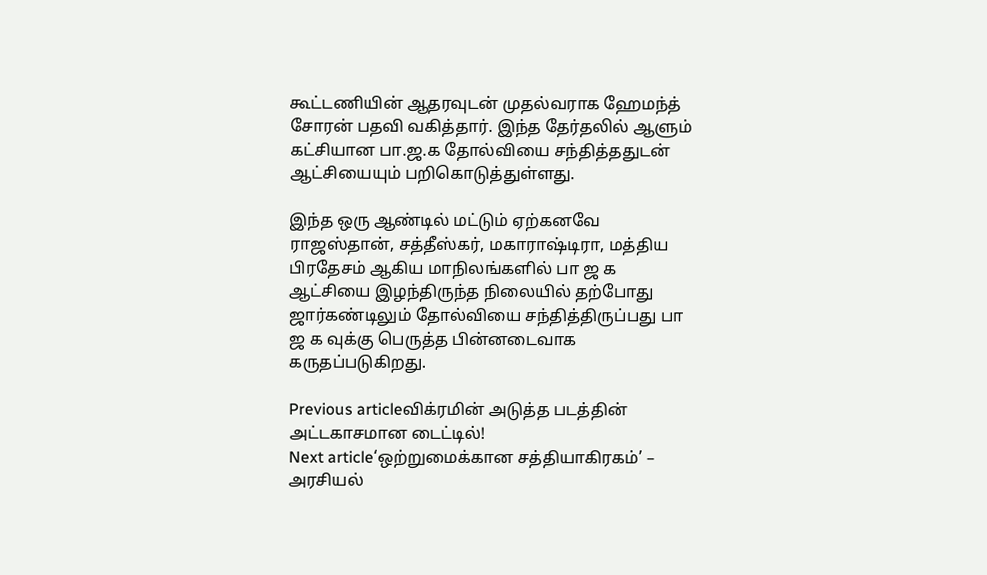கூட்டணியின் ஆதரவுடன் முதல்வராக ஹேமந்த் சோரன் பதவி வகித்தார். இந்த தேர்தலில் ஆளும் கட்சியான பா.ஜ.க தோல்வியை சந்தித்ததுடன் ஆட்சியையும் பறிகொடுத்துள்ளது.

இந்த ஒரு ஆண்டில் மட்டும் ஏற்கனவே ராஜஸ்தான், சத்தீஸ்கர், மகாராஷ்டிரா, மத்திய பிரதேசம் ஆகிய மாநிலங்களில் பா ஜ க ஆட்சியை இழந்திருந்த நிலையில் தற்போது ஜார்கண்டிலும் தோல்வியை சந்தித்திருப்பது பா ஜ க வுக்கு பெருத்த பின்னடைவாக கருதப்படுகிறது.

Previous articleவிக்ரமின் அடுத்த படத்தின் அட்டகாசமான டைட்டில்!
Next article‘ஒற்றுமைக்கான சத்தியாகிரகம்’ – அரசியல்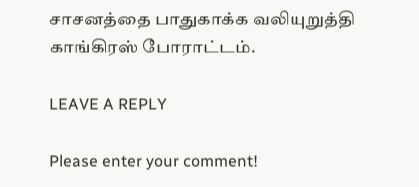சாசனத்தை பாதுகாக்க வலியுறுத்தி காங்கிரஸ் போராட்டம்.

LEAVE A REPLY

Please enter your comment!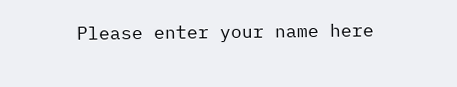Please enter your name here